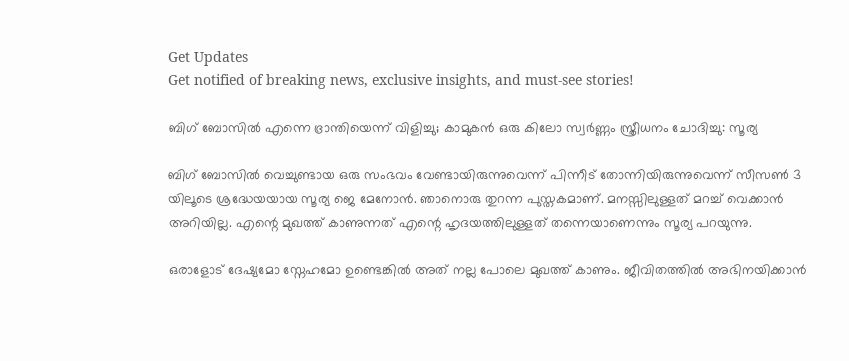Get Updates
Get notified of breaking news, exclusive insights, and must-see stories!

ബിഗ് ബോസില്‍ എന്നെ ഭ്രാന്തിയെന്ന് വിളിച്ചു; കാമുകന്‍ ഒരു കിലോ സ്വർണ്ണം സ്ത്രീധനം ചോദിച്ചു: സൂര്യ

ബിഗ് ബോസില്‍ വെച്ചുണ്ടായ ഒരു സംഭവം വേണ്ടായിരുന്നുവെന്ന് പിന്നീട് തോന്നിയിരുന്നുവെന്ന് സീസണ്‍ 3 യിലൂടെ ശ്രദ്ധേയയായ സൂര്യ ജെ മേനോന്‍. ഞാനൊരു തുറന്ന പുസ്തകമാണ്. മനസ്സിലുള്ളത് മറച്ച് വെക്കാന്‍ അറിയില്ല. എന്റെ മുഖത്ത് കാണുന്നത് എന്റെ ഹൃദയത്തിലുള്ളത് തന്നെയാണെന്നും സൂര്യ പറയുന്നു.

ഒരാളോട് ദേഷ്യമോ സ്നേഹമോ ഉണ്ടെങ്കില്‍ അത് നല്ല പോലെ മുഖത്ത് കാണും. ജീവിതത്തില്‍ അഭിനയിക്കാന്‍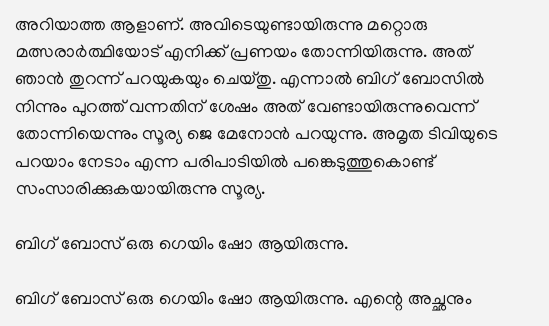അറിയാത്ത ആളാണ്. അവിടെയുണ്ടായിരുന്നു മറ്റൊരു മത്സരാർത്ഥിയോട് എനിക്ക് പ്രണയം തോന്നിയിരുന്നു. അത് ഞാന്‍ തുറന്ന് പറയുകയും ചെയ്തു. എന്നാല്‍ ബിഗ് ബോസില്‍ നിന്നും പുറത്ത് വന്നതിന് ശേഷം അത് വേണ്ടായിരുന്നുവെന്ന് തോന്നിയെന്നും സൂര്യ ജെ മേനോന്‍ പറയുന്നു. അമൃത ടിവിയുടെ പറയാം നേടാം എന്ന പരിപാടിയില്‍ പങ്കെടുത്തുകൊണ്ട് സംസാരിക്കുകയായിരുന്നു സൂര്യ.

ബിഗ് ബോസ് ഒരു ഗെയിം ഷോ ആയിരുന്നു.

ബിഗ് ബോസ് ഒരു ഗെയിം ഷോ ആയിരുന്നു. എന്റെ അച്ഛനും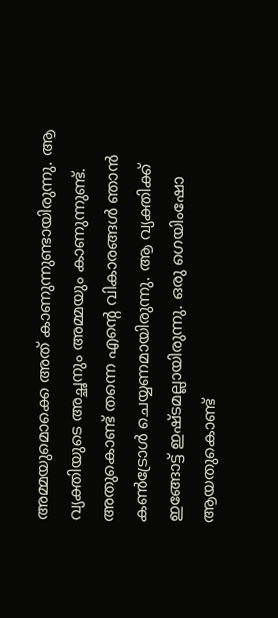അമ്മയുമൊക്കെ അത് കാണുന്നുണ്ടായിരുന്നു. ആ വ്യക്തിയുടെ അച്ഛനും അമ്മയും കാണുന്നുണ്ട്. അതുകൊണ്ട് തന്നെ എന്റെ വികാരങ്ങള്‍ ഞാന്‍ കണ്‍ട്രോള്‍ ചെയ്യണമായിരുന്നു. ആ വ്യക്തിക്ക് ഇങ്ങോട്ട് ഇഷ്ടമല്ലായിരുന്നു. ഒരു ഗെയിംഷോ ആയതുകൊണ്ട്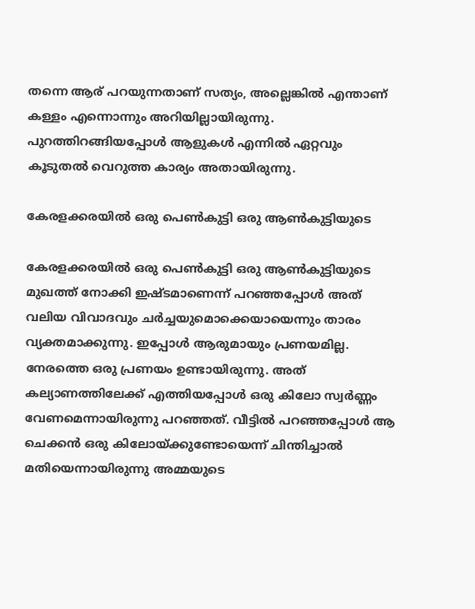തന്നെ ആര് പറയുന്നതാണ് സത്യം, അല്ലെങ്കില്‍ എന്താണ് കള്ളം എന്നൊന്നും അറിയില്ലായിരുന്നു. പുറത്തിറങ്ങിയപ്പോള്‍ ആളുകള്‍ എന്നില്‍ ഏറ്റവും കൂടുതല്‍ വെറുത്ത കാര്യം അതായിരുന്നു.

കേരളക്കരയില്‍ ഒരു പെണ്‍കുട്ടി ഒരു ആണ്‍കുട്ടിയുടെ

കേരളക്കരയില്‍ ഒരു പെണ്‍കുട്ടി ഒരു ആണ്‍കുട്ടിയുടെ മുഖത്ത് നോക്കി ഇഷ്ടമാണെന്ന് പറഞ്ഞപ്പോള്‍ അത് വലിയ വിവാദവും ചർച്ചയുമൊക്കെയായെന്നും താരം വ്യക്തമാക്കുന്നു. ഇപ്പോള്‍ ആരുമായും പ്രണയമില്ല. നേരത്തെ ഒരു പ്രണയം ഉണ്ടായിരുന്നു. അത് കല്യാണത്തിലേക്ക് എത്തിയപ്പോള്‍ ഒരു കിലോ സ്വർണ്ണം വേണമെന്നായിരുന്നു പറഞ്ഞത്. വീട്ടില്‍ പറഞ്ഞപ്പോള്‍ ആ ചെക്കന്‍ ഒരു കിലോയ്ക്കുണ്ടോയെന്ന് ചിന്തിച്ചാല്‍ മതിയെന്നായിരുന്നു അമ്മയുടെ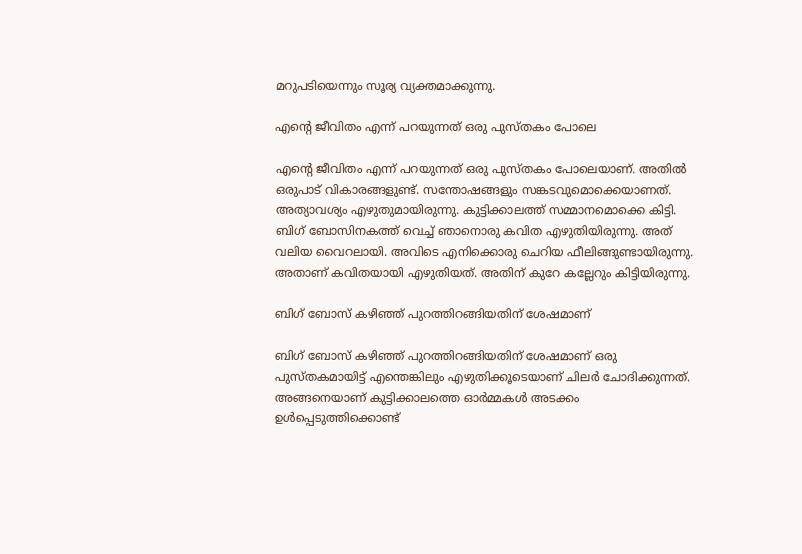മറുപടിയെന്നും സൂര്യ വ്യക്തമാക്കുന്നു.

എന്റെ ജീവിതം എന്ന് പറയുന്നത് ഒരു പുസ്തകം പോലെ

എന്റെ ജീവിതം എന്ന് പറയുന്നത് ഒരു പുസ്തകം പോലെയാണ്. അതില്‍ ഒരുപാട് വികാരങ്ങളുണ്ട്. സന്തോഷങ്ങളും സങ്കടവുമൊക്കെയാണത്. അത്യാവശ്യം എഴുതുമായിരുന്നു. കുട്ടിക്കാലത്ത് സമ്മാനമൊക്കെ കിട്ടി. ബിഗ് ബോസിനകത്ത് വെച്ച് ഞാനൊരു കവിത എഴുതിയിരുന്നു. അത് വലിയ വൈറലായി. അവിടെ എനിക്കൊരു ചെറിയ ഫീലിങ്ങുണ്ടായിരുന്നു. അതാണ് കവിതയായി എഴുതിയത്. അതിന് കുറേ കല്ലേറും കിട്ടിയിരുന്നു.

ബിഗ് ബോസ് കഴിഞ്ഞ് പുറത്തിറങ്ങിയതിന് ശേഷമാണ്

ബിഗ് ബോസ് കഴിഞ്ഞ് പുറത്തിറങ്ങിയതിന് ശേഷമാണ് ഒരു പുസ്തകമായിട്ട് എന്തെങ്കിലും എഴുതിക്കൂടെയാണ് ചിലർ ചോദിക്കുന്നത്. അങ്ങനെയാണ് കുട്ടിക്കാലത്തെ ഓർമ്മകള്‍ അടക്കം ഉള്‍പ്പെടുത്തിക്കൊണ്ട്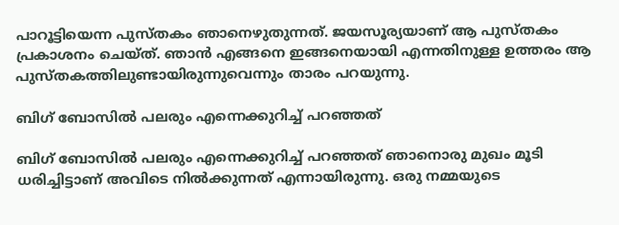പാറൂട്ടിയെന്ന പുസ്തകം ഞാനെഴുതുന്നത്. ജയസൂര്യയാണ് ആ പുസ്തകം പ്രകാശനം ചെയ്ത്. ഞാന്‍ എങ്ങനെ ഇങ്ങനെയായി എന്നതിനുള്ള ഉത്തരം ആ പുസ്തകത്തിലുണ്ടായിരുന്നുവെന്നും താരം പറയുന്നു.

ബിഗ് ബോസില്‍ പലരും എന്നെക്കുറിച്ച് പറഞ്ഞത്

ബിഗ് ബോസില്‍ പലരും എന്നെക്കുറിച്ച് പറഞ്ഞത് ഞാനൊരു മുഖം മൂടി ധരിച്ചിട്ടാണ് അവിടെ നില്‍ക്കുന്നത് എന്നായിരുന്നു. ഒരു നമ്മയുടെ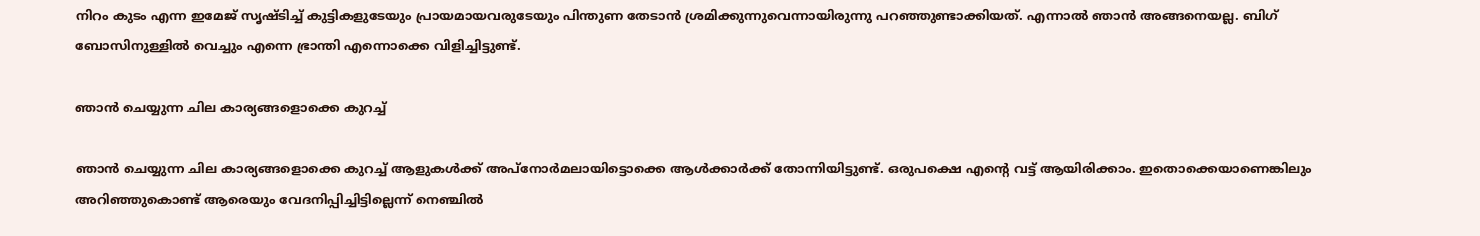നിറം കുടം എന്ന ഇമേജ് സൃഷ്ടിച്ച് കുട്ടികളുടേയും പ്രായമായവരുടേയും പിന്തുണ തേടാന്‍ ശ്രമിക്കുന്നുവെന്നായിരുന്നു പറഞ്ഞുണ്ടാക്കിയത്. എന്നാല്‍ ഞാന്‍ അങ്ങനെയല്ല. ബിഗ് ബോസിനുള്ളില്‍ വെച്ചും എന്നെ ഭ്രാന്തി എന്നൊക്കെ വിളിച്ചിട്ടുണ്ട്.

ഞാന്‍ ചെയ്യുന്ന ചില കാര്യങ്ങളൊക്കെ കുറച്ച്

ഞാന്‍ ചെയ്യുന്ന ചില കാര്യങ്ങളൊക്കെ കുറച്ച് ആളുകള്‍ക്ക് അപ്നോർമലായിട്ടൊക്കെ ആള്‍ക്കാർക്ക് തോന്നിയിട്ടുണ്ട്. ഒരുപക്ഷെ എന്റെ വട്ട് ആയിരിക്കാം. ഇതൊക്കെയാണെങ്കിലും അറിഞ്ഞുകൊണ്ട് ആരെയും വേദനിപ്പിച്ചിട്ടില്ലെന്ന് നെഞ്ചില്‍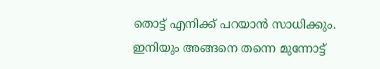തൊട്ട് എനിക്ക് പറയാന്‍ സാധിക്കും. ഇനിയും അങ്ങനെ തന്നെ മുന്നോട്ട്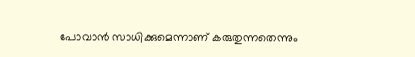പോവാന്‍ സാധിക്കുമെന്നാണ് കരുതുന്നതെന്നും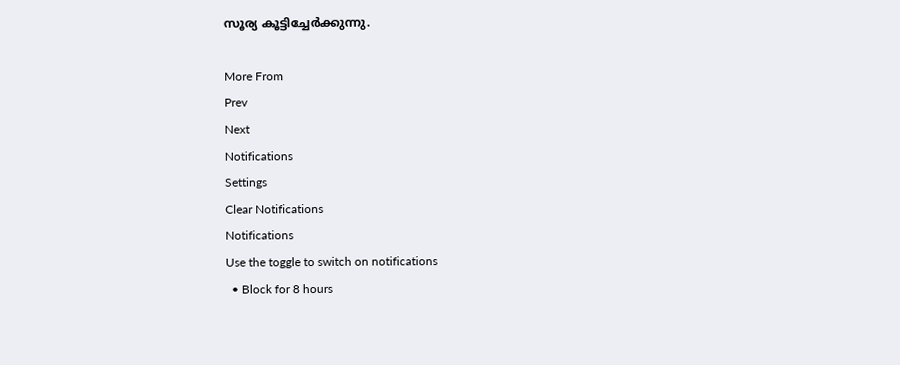സൂര്യ കൂട്ടിച്ചേർക്കുന്നു.

More From
Prev
Next
Notifications
Settings
Clear Notifications
Notifications
Use the toggle to switch on notifications
  • Block for 8 hours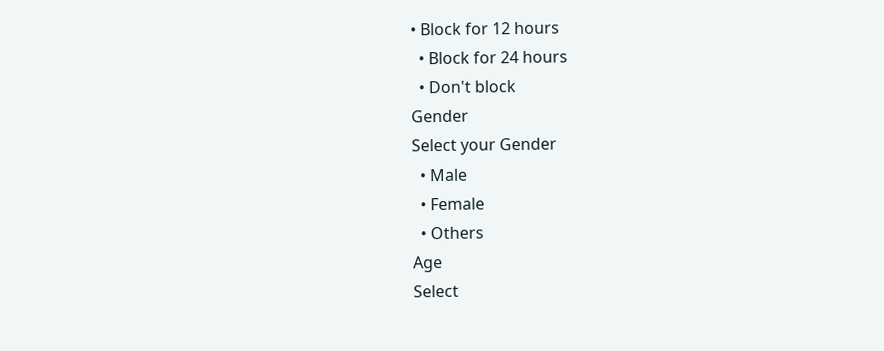• Block for 12 hours
  • Block for 24 hours
  • Don't block
Gender
Select your Gender
  • Male
  • Female
  • Others
Age
Select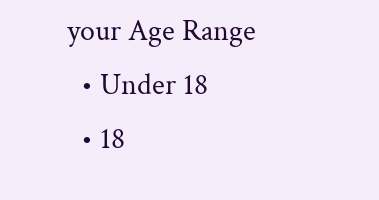your Age Range
  • Under 18
  • 18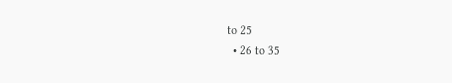to 25
  • 26 to 35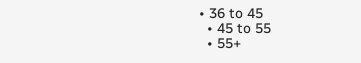• 36 to 45
  • 45 to 55
  • 55+